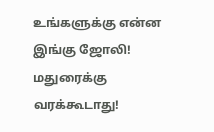உங்களுக்கு என்ன இங்கு ஜோலி! மதுரைக்கு வரக்கூடாது!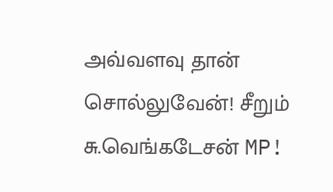அவ்வளவு தான் சொல்லுவேன்! சீறும் சு.வெங்கடேசன் MP!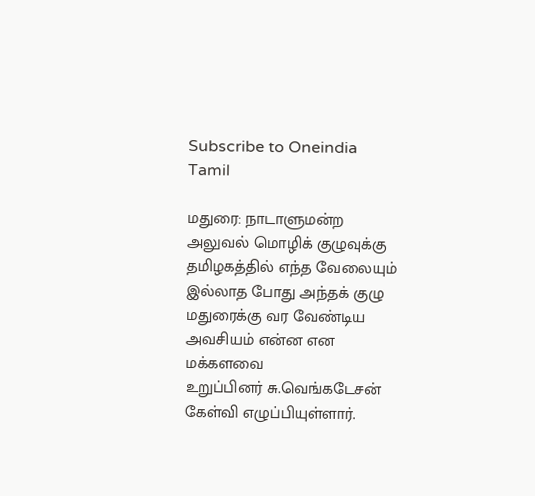Subscribe to Oneindia Tamil

மதுரை: நாடாளுமன்ற அலுவல் மொழிக் குழுவுக்கு தமிழகத்தில் எந்த வேலையும் இல்லாத போது அந்தக் குழு மதுரைக்கு வர வேண்டிய அவசியம் என்ன என மக்களவை
உறுப்பினர் சு.வெங்கடேசன் கேள்வி எழுப்பியுள்ளார்.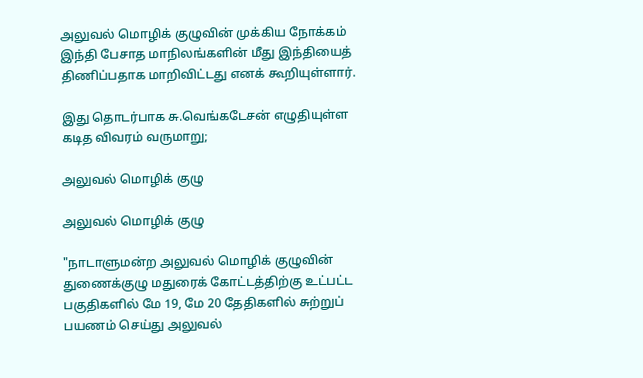அலுவல் மொழிக் குழுவின் முக்கிய நோக்கம் இந்தி பேசாத மாநிலங்களின் மீது இந்தியைத் திணிப்பதாக மாறிவிட்டது எனக் கூறியுள்ளார்.

இது தொடர்பாக சு.வெங்கடேசன் எழுதியுள்ள கடித விவரம் வருமாறு;

அலுவல் மொழிக் குழு

அலுவல் மொழிக் குழு

"நாடாளுமன்ற அலுவல் மொழிக் குழுவின் துணைக்குழு மதுரைக் கோட்டத்திற்கு உட்பட்ட பகுதிகளில் மே 19, மே 20 தேதிகளில் சுற்றுப் பயணம் செய்து அலுவல்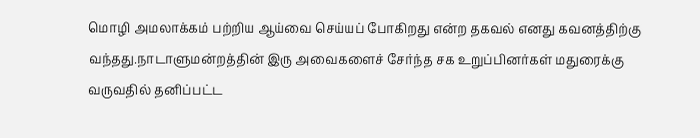மொழி அமலாக்கம் பற்றிய ஆய்வை செய்யப் போகிறது என்ற தகவல் எனது கவனத்திற்கு வந்தது.நாடாளுமன்றத்தின் இரு அவைகளைச் சேர்ந்த சக உறுப்பினர்கள் மதுரைக்கு
வருவதில் தனிப்பட்ட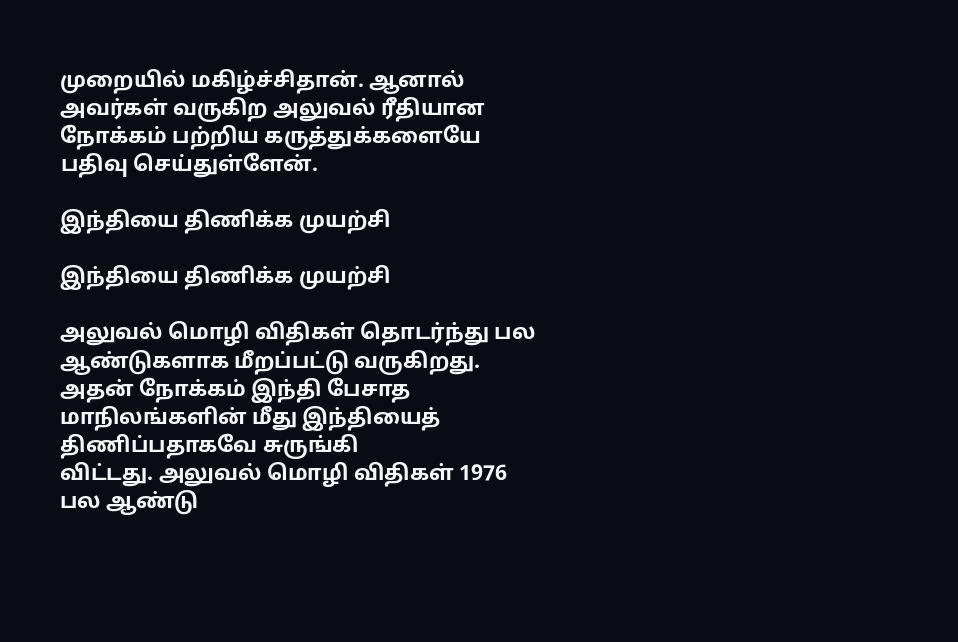முறையில் மகிழ்ச்சிதான். ஆனால் அவர்கள் வருகிற அலுவல் ரீதியான நோக்கம் பற்றிய கருத்துக்களையே பதிவு செய்துள்ளேன்.

இந்தியை திணிக்க முயற்சி

இந்தியை திணிக்க முயற்சி

அலுவல் மொழி விதிகள் தொடர்ந்து பல ஆண்டுகளாக மீறப்பட்டு வருகிறது. அதன் நோக்கம் இந்தி பேசாத மாநிலங்களின் மீது இந்தியைத் திணிப்பதாகவே சுருங்கி
விட்டது. அலுவல் மொழி விதிகள் 1976 பல ஆண்டு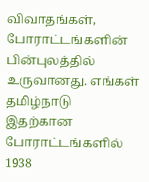விவாதங்கள், போராட்டங்களின் பின்புலத்தில் உருவானது. எங்கள் தமிழ்நாடு இதற்கான போராட்டங்களில் 1938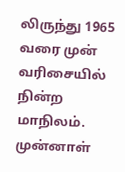லிருந்து 1965 வரை முன் வரிசையில் நின்ற மாநிலம். முன்னாள்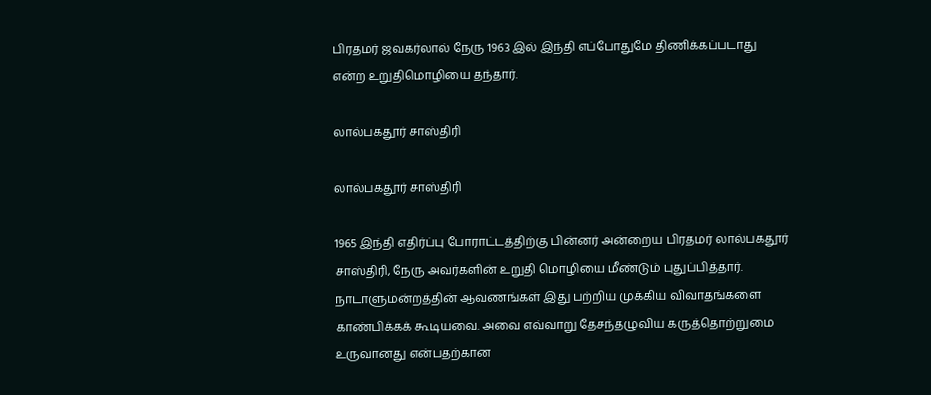பிரதமர் ஜவகர்லால் நேரு 1963 இல் இந்தி எப்போதுமே திணிக்கப்படாது என்ற உறுதிமொழியை தந்தார்.

லால்பகதூர் சாஸ்திரி

லால்பகதூர் சாஸ்திரி

1965 இந்தி எதிர்ப்பு போராட்டத்திற்கு பின்னர் அன்றைய பிரதமர் லால்பகதூர் சாஸ்திரி, நேரு அவர்களின் உறுதி மொழியை மீண்டும் புதுப்பித்தார்.
நாடாளுமன்றத்தின் ஆவணங்கள் இது பற்றிய முக்கிய விவாதங்களை காண்பிக்கக் கூடியவை. அவை எவ்வாறு தேசந்தழுவிய கருத்தொற்றுமை உருவானது என்பதற்கான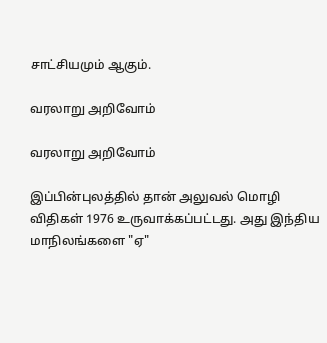சாட்சியமும் ஆகும்.

வரலாறு அறிவோம்

வரலாறு அறிவோம்

இப்பின்புலத்தில் தான் அலுவல் மொழி விதிகள் 1976 உருவாக்கப்பட்டது. அது இந்திய மாநிலங்களை "ஏ"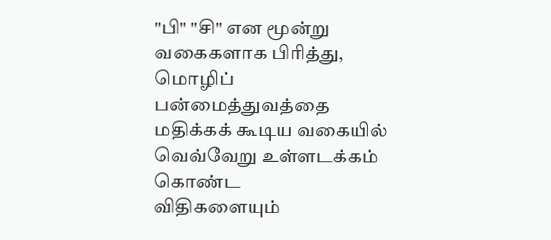"பி" "சி" என மூன்று வகைகளாக பிரித்து, மொழிப் பன்மைத்துவத்தை மதிக்கக் கூடிய வகையில் வெவ்வேறு உள்ளடக்கம் கொண்ட
விதிகளையும்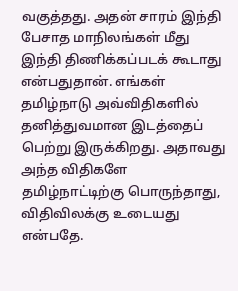வகுத்தது. அதன் சாரம் இந்தி பேசாத மாநிலங்கள் மீது இந்தி திணிக்கப்படக் கூடாது என்பதுதான். எங்கள் தமிழ்நாடு அவ்விதிகளில் தனித்துவமான இடத்தைப் பெற்று இருக்கிறது. அதாவது அந்த விதிகளே தமிழ்நாட்டிற்கு பொருந்தாது, விதிவிலக்கு உடையது என்பதே.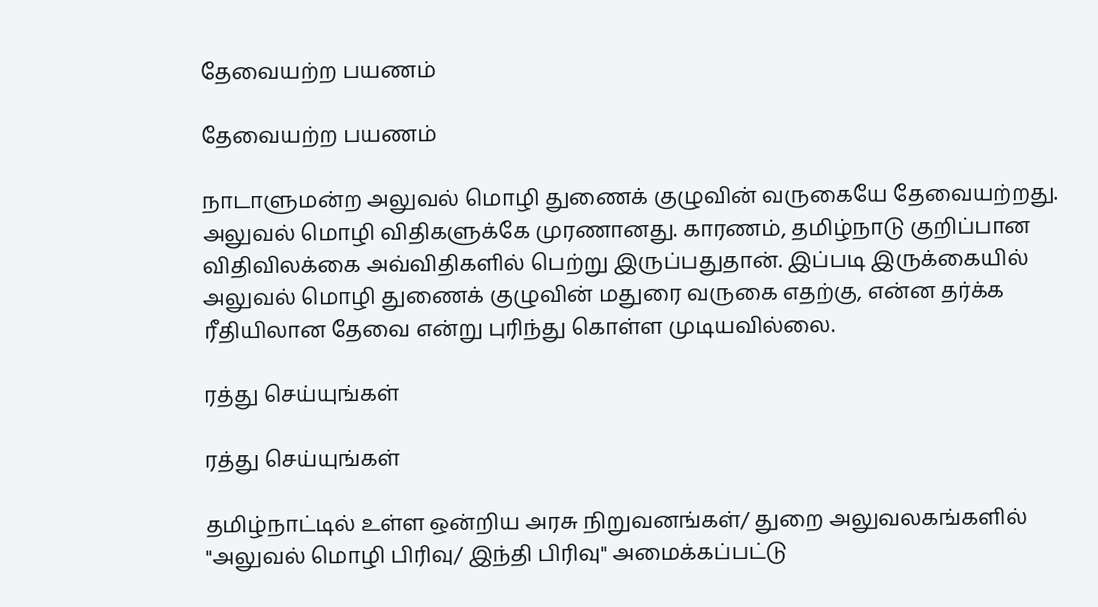தேவையற்ற பயணம்

தேவையற்ற பயணம்

நாடாளுமன்ற அலுவல் மொழி துணைக் குழுவின் வருகையே தேவையற்றது. அலுவல் மொழி விதிகளுக்கே முரணானது. காரணம், தமிழ்நாடு குறிப்பான விதிவிலக்கை அவ்விதிகளில் பெற்று இருப்பதுதான். இப்படி இருக்கையில் அலுவல் மொழி துணைக் குழுவின் மதுரை வருகை எதற்கு, என்ன தர்க்க ரீதியிலான தேவை என்று புரிந்து கொள்ள முடியவில்லை.

ரத்து செய்யுங்கள்

ரத்து செய்யுங்கள்

தமிழ்நாட்டில் உள்ள ஒன்றிய அரசு நிறுவனங்கள்/ துறை அலுவலகங்களில் "அலுவல் மொழி பிரிவு/ இந்தி பிரிவு" அமைக்கப்பட்டு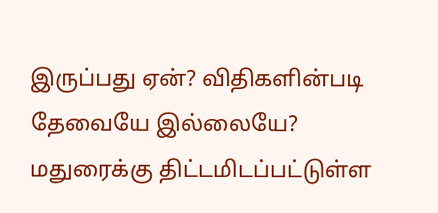இருப்பது ஏன்? விதிகளின்படி தேவையே இல்லையே? மதுரைக்கு திட்டமிடப்பட்டுள்ள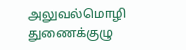அலுவல்மொழி துணைக்குழு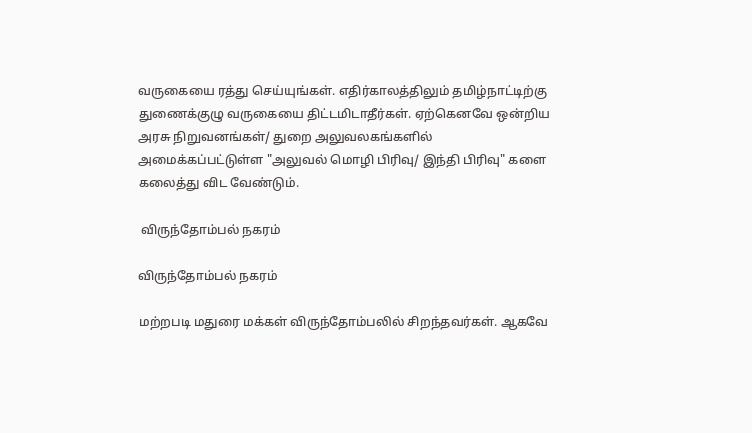வருகையை ரத்து செய்யுங்கள். எதிர்காலத்திலும் தமிழ்நாட்டிற்கு துணைக்குழு வருகையை திட்டமிடாதீர்கள். ஏற்கெனவே ஒன்றிய அரசு நிறுவனங்கள்/ துறை அலுவலகங்களில் அமைக்கப்பட்டுள்ள "அலுவல் மொழி பிரிவு/ இந்தி பிரிவு" களை கலைத்து விட வேண்டும்.

 விருந்தோம்பல் நகரம்

விருந்தோம்பல் நகரம்

மற்றபடி மதுரை மக்கள் விருந்தோம்பலில் சிறந்தவர்கள். ஆகவே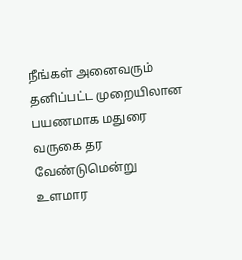நீங்கள் அனைவரும்
தனிப்பட்ட முறையிலான பயணமாக மதுரை வருகை தர வேண்டுமென்று உளமார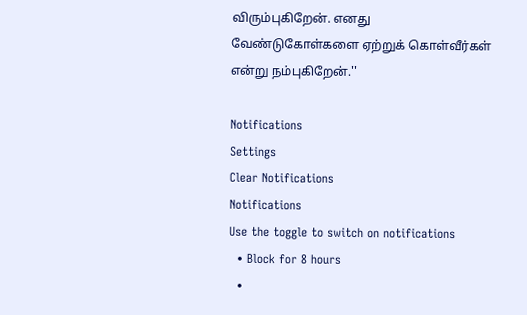விரும்புகிறேன். எனது வேண்டுகோள்களை ஏற்றுக் கொள்வீர்கள் என்று நம்புகிறேன்.''

Notifications
Settings
Clear Notifications
Notifications
Use the toggle to switch on notifications
  • Block for 8 hours
  •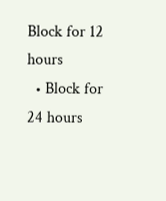Block for 12 hours
  • Block for 24 hours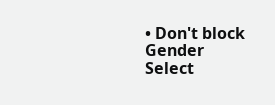• Don't block
Gender
Select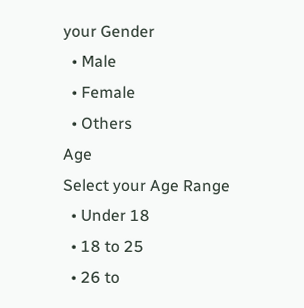your Gender
  • Male
  • Female
  • Others
Age
Select your Age Range
  • Under 18
  • 18 to 25
  • 26 to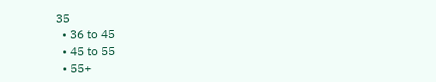35
  • 36 to 45
  • 45 to 55
  • 55+